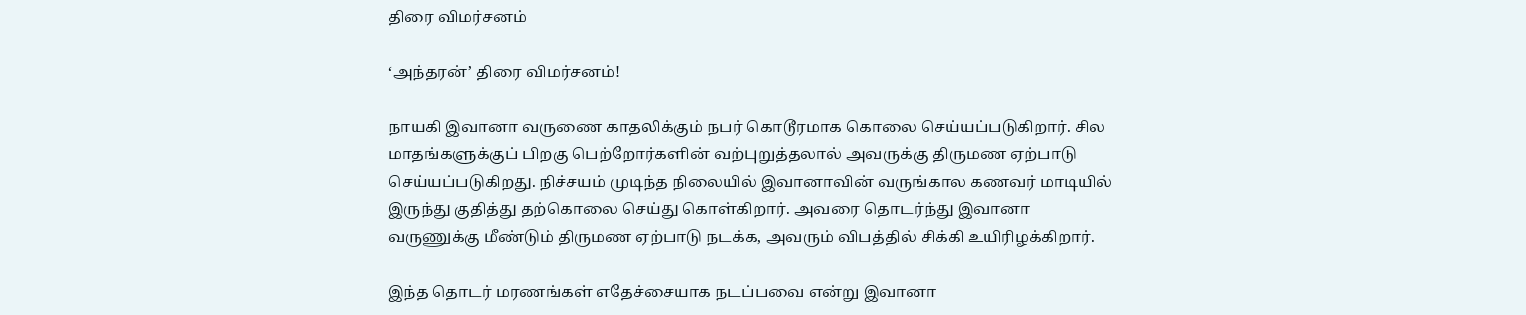திரை விமர்சனம்

‘அந்தரன்’ திரை விமர்சனம்!

நாயகி இவானா வருணை காதலிக்கும் நபர் கொடூரமாக கொலை செய்யப்படுகிறார். சில மாதங்களுக்குப் பிறகு பெற்றோர்களின் வற்புறுத்தலால் அவருக்கு திருமண ஏற்பாடு செய்யப்படுகிறது. நிச்சயம் முடிந்த நிலையில் இவானாவின் வருங்கால கணவர் மாடியில் இருந்து குதித்து தற்கொலை செய்து கொள்கிறார். அவரை தொடர்ந்து இவானா வருணுக்கு மீண்டும் திருமண ஏற்பாடு நடக்க, அவரும் விபத்தில் சிக்கி உயிரிழக்கிறார்.

இந்த தொடர் மரணங்கள் எதேச்சையாக நடப்பவை என்று இவானா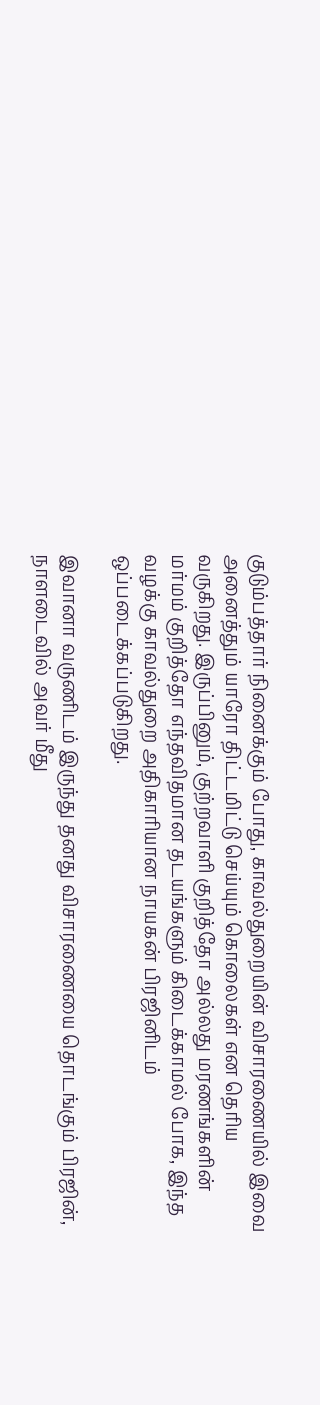குடும்பத்தார் நினைக்கும் போது, காவல்துறையின் விசாரணையில் இவை அனைத்தும் யாரோ திட்டமிட்டு செய்யும் கொலைகள் என தெரிய வருகிறது. இருப்பினும், குற்றவாளி குறித்தோ அல்லது மரணங்களின் மர்மம் குறித்தோ எந்தவிதமான தடயங்களும் கிடைக்காமல் போக, இந்த வழக்கு காவல்துறை அதிகாரியான நாயகன் பிரஜினிடம் ஒப்படைக்கப்படுகிறது.

இவானா வருணிடம் இருந்து தனது விசாரணையை தொடங்கும் பிரஜின், நாளடைவில் அவர் மீது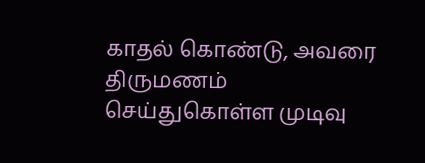காதல் கொண்டு, அவரை திருமணம் செய்துகொள்ள முடிவு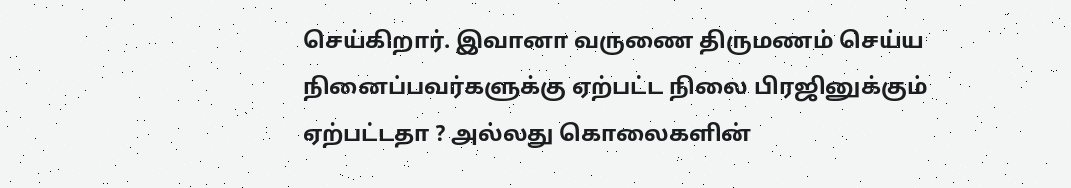செய்கிறார். இவானா வருணை திருமணம் செய்ய நினைப்பவர்களுக்கு ஏற்பட்ட நிலை பிரஜினுக்கும் ஏற்பட்டதா ? அல்லது கொலைகளின்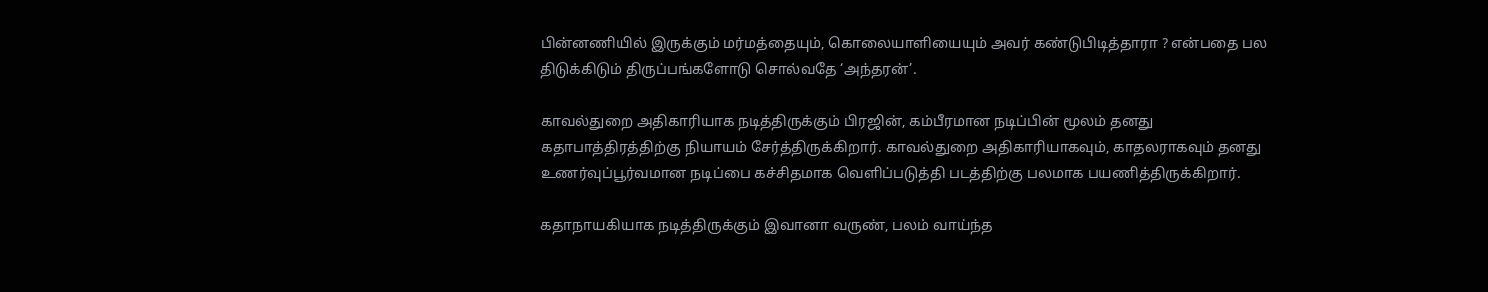பின்னணியில் இருக்கும் மர்மத்தையும், கொலையாளியையும் அவர் கண்டுபிடித்தாரா ? என்பதை பல திடுக்கிடும் திருப்பங்களோடு சொல்வதே ‘அந்தரன்’.

காவல்துறை அதிகாரியாக நடித்திருக்கும் பிரஜின், கம்பீரமான நடிப்பின் மூலம் தனது கதாபாத்திரத்திற்கு நியாயம் சேர்த்திருக்கிறார். காவல்துறை அதிகாரியாகவும், காதலராகவும் தனது உணர்வுப்பூர்வமான நடிப்பை கச்சிதமாக வெளிப்படுத்தி படத்திற்கு பலமாக பயணித்திருக்கிறார்.

கதாநாயகியாக நடித்திருக்கும் இவானா வருண், பலம் வாய்ந்த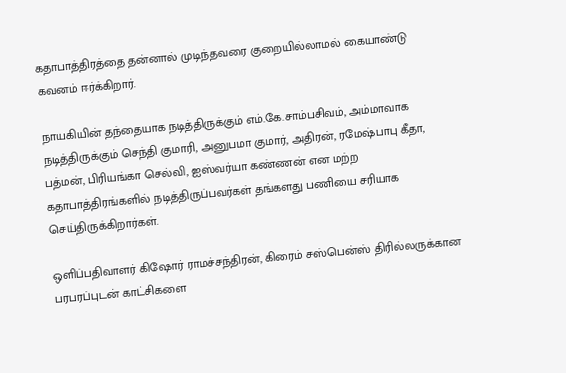கதாபாத்திரத்தை தன்னால் முடிந்தவரை குறையில்லாமல் கையாண்டு கவனம் ஈர்க்கிறார்.

நாயகியின் தந்தையாக நடித்திருக்கும் எம்.கே.சாம்பசிவம், அம்மாவாக நடித்திருக்கும் செந்தி குமாரி, அனுபமா குமார், அதிரன், ரமேஷ்பாபு கீதா, பத்மன், பிரியங்கா செல்வி, ஐஸ்வர்யா கண்ணன் என மற்ற கதாபாத்திரங்களில் நடித்திருப்பவர்கள் தங்களது பணியை சரியாக செய்திருக்கிறார்கள்.

ஒளிப்பதிவாளர் கிஷோர் ராமச்சந்திரன், கிரைம் சஸ்பென்ஸ் திரில்லருக்கான பரபரப்புடன் காட்சிகளை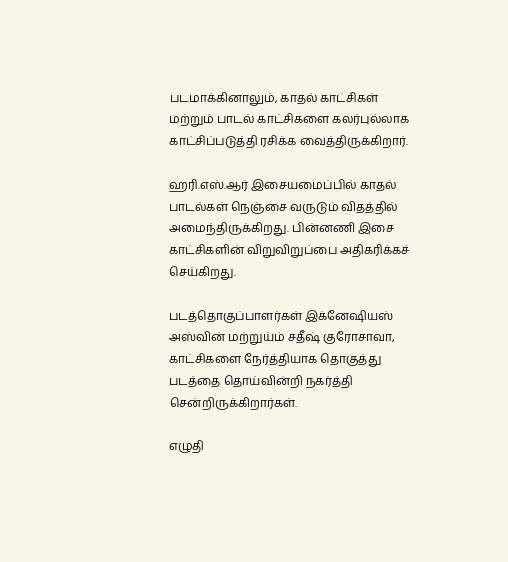படமாக்கினாலும், காதல் காட்சிகள் மற்றும் பாடல் காட்சிகளை கலர்புல்லாக காட்சிப்படுத்தி ரசிக்க வைத்திருக்கிறார்.

ஹரி.எஸ்.ஆர் இசையமைப்பில் காதல் பாடல்கள் நெஞ்சை வருடும் விதத்தில் அமைந்திருக்கிறது. பின்னணி இசை காட்சிகளின் விறுவிறுப்பை அதிகரிக்கச் செய்கிறது.

படத்தொகுப்பாளர்கள் இக்னேஷியஸ் அஸ்வின் மற்றுய்ம் சதீஷ் குரோசாவா, காட்சிகளை நேர்த்தியாக தொகுத்து படத்தை தொய்வின்றி நகர்த்தி சென்றிருக்கிறார்கள்.

எழுதி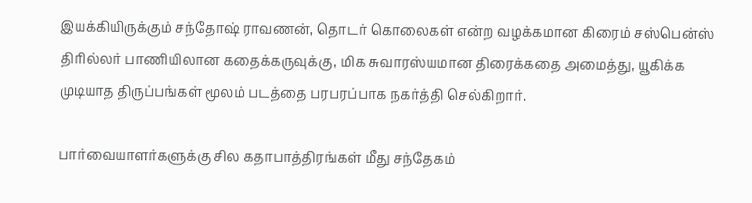இயக்கியிருக்கும் சந்தோஷ் ராவணன், தொடர் கொலைகள் என்ற வழக்கமான கிரைம் சஸ்பென்ஸ் திரில்லர் பாணியிலான கதைக்கருவுக்கு, மிக சுவாரஸ்யமான திரைக்கதை அமைத்து, யூகிக்க முடியாத திருப்பங்கள் மூலம் படத்தை பரபரப்பாக நகர்த்தி செல்கிறார்.

பார்வையாளர்களுக்கு சில கதாபாத்திரங்கள் மீது சந்தேகம்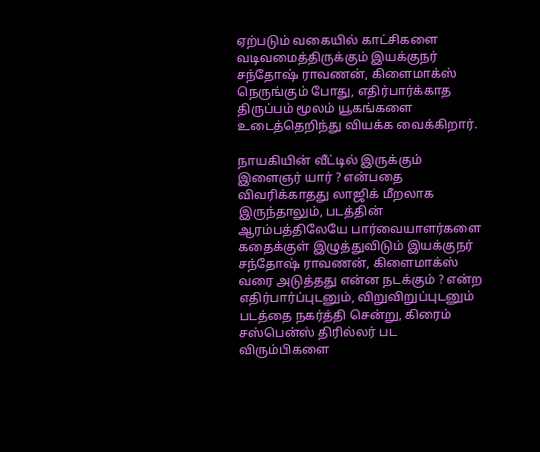ஏற்படும் வகையில் காட்சிகளை வடிவமைத்திருக்கும் இயக்குநர் சந்தோஷ் ராவணன், கிளைமாக்ஸ் நெருங்கும் போது, எதிர்பார்க்காத திருப்பம் மூலம் யூகங்களை உடைத்தெறிந்து வியக்க வைக்கிறார்.

நாயகியின் வீட்டில் இருக்கும் இளைஞர் யார் ? என்பதை விவரிக்காதது லாஜிக் மீறலாக இருந்தாலும், படத்தின் ஆரம்பத்திலேயே பார்வையாளர்களை கதைக்குள் இழுத்துவிடும் இயக்குநர் சந்தோஷ் ராவணன், கிளைமாக்ஸ் வரை அடுத்தது என்ன நடக்கும் ? என்ற எதிர்பார்ப்புடனும், விறுவிறுப்புடனும் படத்தை நகர்த்தி சென்று, கிரைம் சஸ்பென்ஸ் திரில்லர் பட விரும்பிகளை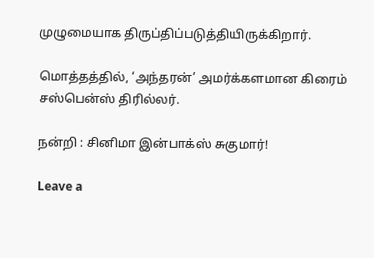முழுமையாக திருப்திப்படுத்தியிருக்கிறார்.

மொத்தத்தில், ‘அந்தரன்’ அமர்க்களமான கிரைம் சஸ்பென்ஸ் திரில்லர்.

நன்றி : சினிமா இன்பாக்ஸ் சுகுமார்!

Leave a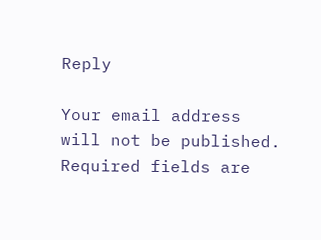Reply

Your email address will not be published. Required fields are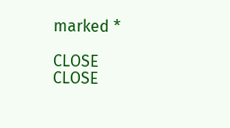marked *

CLOSE
CLOSE